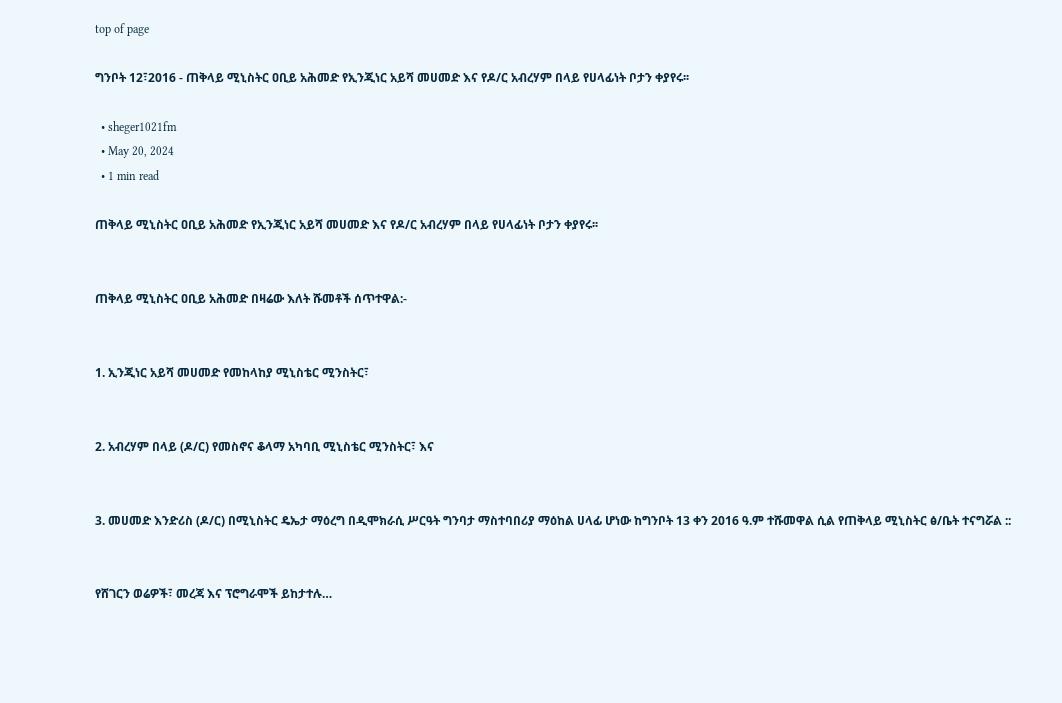top of page

ግንቦት 12፣2016 - ጠቅላይ ሚኒስትር ዐቢይ አሕመድ የኢንጂነር አይሻ መሀመድ እና የዶ/ር አብረሃም በላይ የሀላፊነት ቦታን ቀያየሩ፡፡

  • sheger1021fm
  • May 20, 2024
  • 1 min read

ጠቅላይ ሚኒስትር ዐቢይ አሕመድ የኢንጂነር አይሻ መሀመድ እና የዶ/ር አብረሃም በላይ የሀላፊነት ቦታን ቀያየሩ፡፡


ጠቅላይ ሚኒስትር ዐቢይ አሕመድ በዛሬው እለት ሹመቶች ሰጥተዋል:-


1. ኢንጂነር አይሻ መሀመድ የመከላከያ ሚኒስቴር ሚንስትር፣


2. አብረሃም በላይ (ዶ/ር) የመስኖና ቆላማ አካባቢ ሚኒስቴር ሚንስትር፣ እና


3. መሀመድ እንድሪስ (ዶ/ር) በሚኒስትር ዴኤታ ማዕረግ በዲሞክራሲ ሥርዓት ግንባታ ማስተባበሪያ ማዕከል ሀላፊ ሆነው ከግንቦት 13 ቀን 2016 ዓ.ም ተሹመዋል ሲል የጠቅላይ ሚኒስትር ፅ/ቤት ተናግሯል ::


የሸገርን ወሬዎች፣ መረጃ እና ፕሮግራሞች ይከታተሉ…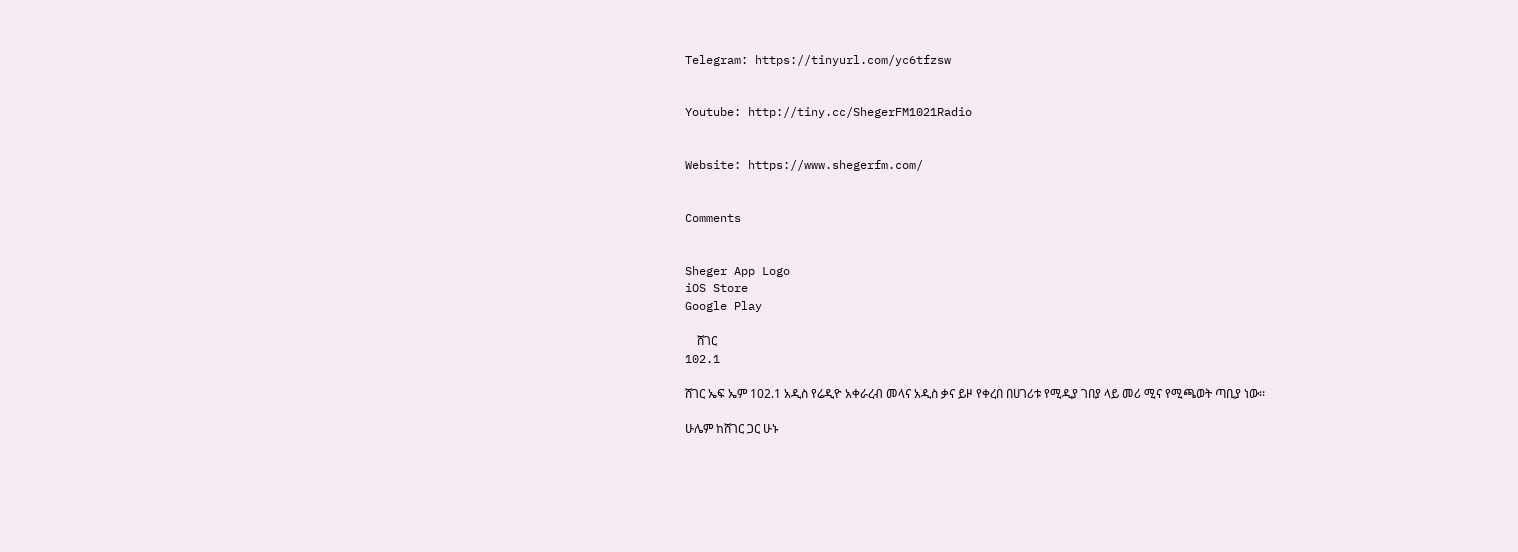Telegram: https://tinyurl.com/yc6tfzsw


Youtube: http://tiny.cc/ShegerFM1021Radio


Website: https://www.shegerfm.com/


Comments


Sheger App Logo
iOS Store
Google Play

    ሸገር
102.1

ሸገር ኤፍ ኤም 102.1 አዲስ የሬዲዮ አቀራረብ መላና አዲስ ቃና ይዞ የቀረበ በሀገሪቱ የሚዲያ ገበያ ላይ መሪ ሚና የሚጫወት ጣቢያ ነው፡፡

ሁሌም ከሸገር ጋር ሁኑ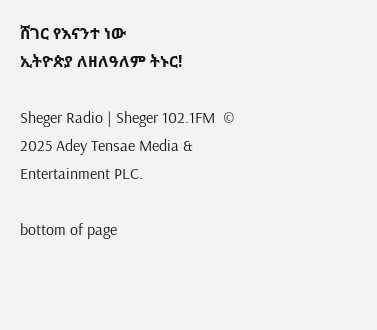ሸገር የእናንተ ነው
ኢትዮጵያ ለዘለዓለም ትኑር!

Sheger Radio | Sheger 102.1FM  © 2025 Adey Tensae Media & Entertainment PLC.

bottom of page